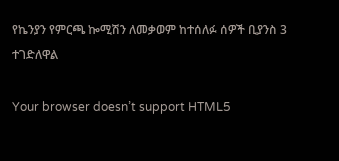የኬንያን የምርጫ ኰሚሽን ለመቃወም ከተሰለፉ ሰዎች ቢያንስ 3 ተገድለዋል

Your browser doesn’t support HTML5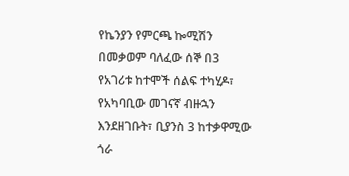የኬንያን የምርጫ ኰሚሽን በመቃወም ባለፈው ሰኞ በ3 የአገሪቱ ከተሞች ሰልፍ ተካሂዶ፣ የአካባቢው መገናኛ ብዙኋን እንደዘገቡት፣ ቢያንስ 3 ከተቃዋሚው ጎራ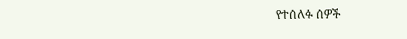የተሰለፉ ሰዎች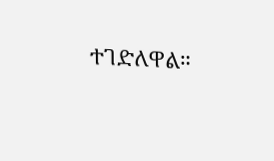ተገድለዋል።